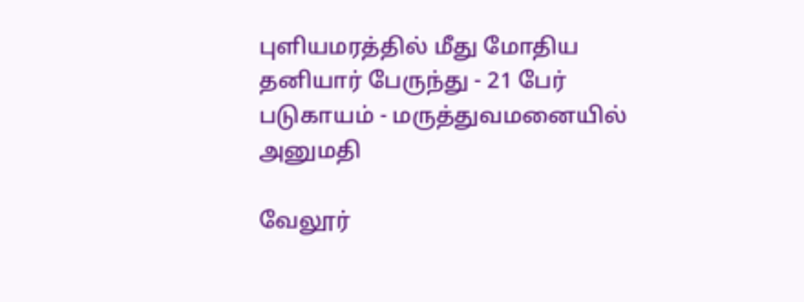புளியமரத்தில் மீது மோதிய தனியார் பேருந்து - 21 பேர் படுகாயம் - மருத்துவமனையில் அனுமதி

வேலூர்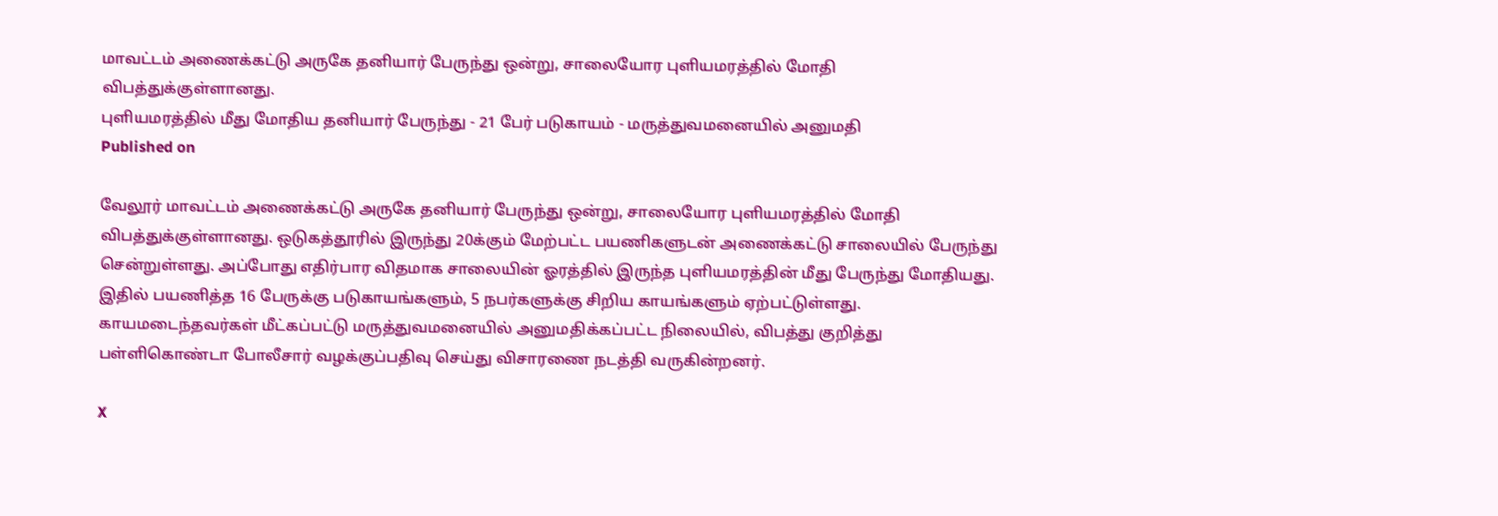மாவட்டம் அணைக்கட்டு அருகே தனியார் பேருந்து ஒன்று, சாலையோர புளியமரத்தில் மோதி விபத்துக்குள்ளானது.
புளியமரத்தில் மீது மோதிய தனியார் பேருந்து - 21 பேர் படுகாயம் - மருத்துவமனையில் அனுமதி
Published on

வேலூர் மாவட்டம் அணைக்கட்டு அருகே தனியார் பேருந்து ஒன்று, சாலையோர புளியமரத்தில் மோதி விபத்துக்குள்ளானது. ஒடுகத்தூரில் இருந்து 20க்கும் மேற்பட்ட பயணிகளுடன் அணைக்கட்டு சாலையில் பேருந்து சென்றுள்ளது. அப்போது எதிர்பார விதமாக சாலையின் ஓரத்தில் இருந்த புளியமரத்தின் மீது பேருந்து மோதியது. இதில் பயணித்த 16 பேருக்கு படுகாயங்களும், 5 நபர்களுக்கு சிறிய காயங்களும் ஏற்பட்டுள்ளது. காயமடைந்தவர்கள் மீட்கப்பட்டு மருத்துவமனையில் அனுமதிக்கப்பட்ட நிலையில், விபத்து குறித்து பள்ளிகொண்டா போலீசார் வழக்குப்பதிவு செய்து விசாரணை நடத்தி வருகின்றனர்.

X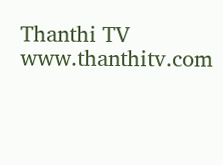Thanthi TV
www.thanthitv.com